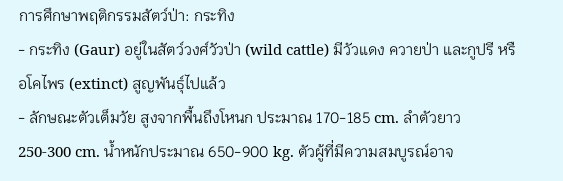การศึกษาพฤติกรรมสัตว์ป่า: กระทิง
- กระทิง (Gaur) อยู่ในสัตว์วงศ์วัวป่า (wild cattle) มีวัวแดง ควายป่า และกูปรี หรือโคไพร (extinct) สูญพันธุ์ไปแล้ว
- ลักษณะตัวเต็มวัย สูงจากพื้นถึงโหนก ประมาณ 170-185 cm. ลำตัวยาว 250-300 cm. น้ำหนักประมาณ 650-900 kg. ตัวผู้ที่มีความสมบูรณ์อาจ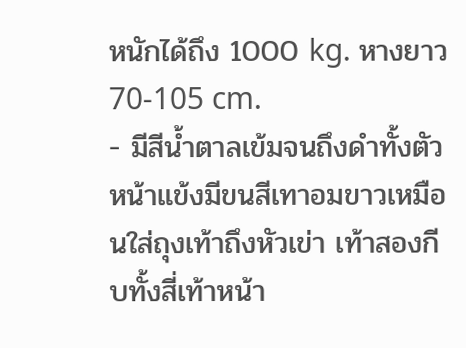หนักได้ถึง 1000 kg. หางยาว 70-105 cm.
- มีสีน้ำตาลเข้มจนถึงดำทั้งตัว หน้าแข้งมีขนสีเทาอมขาวเหมือนใส่ถุงเท้าถึงหัวเข่า เท้าสองกีบทั้งสี่เท้าหน้า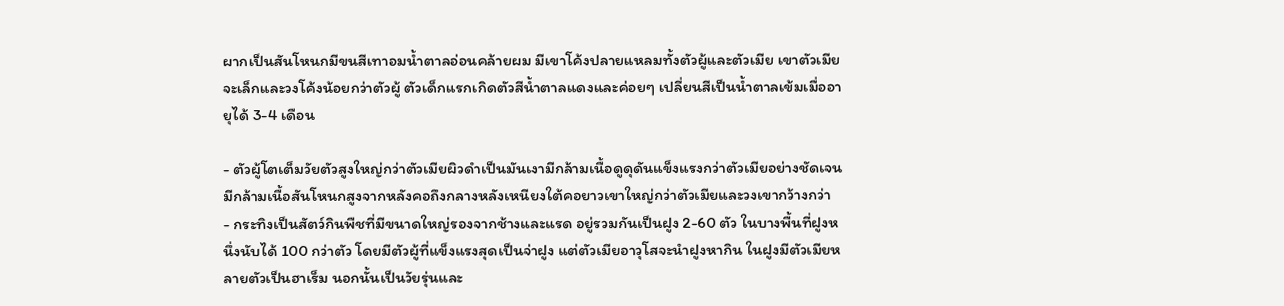ผากเป็นสันโหนกมีขนสีเทาอมน้ำตาลอ่อนคล้ายผม มีเขาโค้งปลายแหลมทั้งตัวผู้และตัวเมีย เขาตัวเมียจะเล็กและวงโค้งน้อยกว่าตัวผู้ ตัวเด็กแรกเกิดตัวสีน้ำตาลแดงและค่อยๆ เปลี่ยนสีเป็นน้ำตาลเข้มเมื่ออายุได้ 3-4 เดือน

- ตัวผู้โตเต็มวัยตัวสูงใหญ่กว่าตัวเมียผิวดำเป็นมันเงามีกล้ามเนื้อดูดุดันแข็งแรงกว่าตัวเมียอย่างชัดเจนมีกล้ามเนื้อสันโหนกสูงจากหลังคอถึงกลางหลังเหนียงใต้คอยาวเขาใหญ่กว่าตัวเมียและวงเขากว้างกว่า
- กระทิงเป็นสัตว์กินพืชที่มีขนาดใหญ่รองจากช้างและแรด อยู่รวมกันเป็นฝูง 2-60 ตัว ในบางพื้นที่ฝูงหนึ่งนับได้ 100 กว่าตัว โดยมีตัวผู้ที่แข็งแรงสุดเป็นจ่าฝูง แต่ตัวเมียอาวุโสจะนำฝูงหากิน ในฝูงมีตัวเมียหลายตัวเป็นฮาเร็ม นอกนั้นเป็นวัยรุ่นและ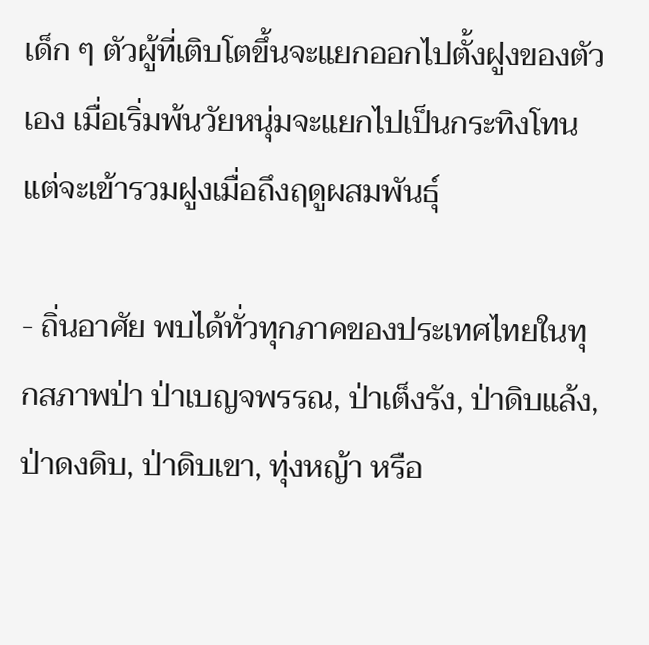เด็ก ๆ ตัวผู้ที่เติบโตขึ้นจะแยกออกไปตั้งฝูงของตัวเอง เมื่อเริ่มพ้นวัยหนุ่มจะแยกไปเป็นกระทิงโทน แต่จะเข้ารวมฝูงเมื่อถึงฤดูผสมพันธุ์

- ถิ่นอาศัย พบได้ทั่วทุกภาคของประเทศไทยในทุกสภาพป่า ป่าเบญจพรรณ, ป่าเต็งรัง, ป่าดิบแล้ง, ป่าดงดิบ, ป่าดิบเขา, ทุ่งหญ้า หรือ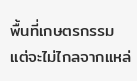พื้นที่เกษตรกรรม แต่จะไม่ไกลจากแหล่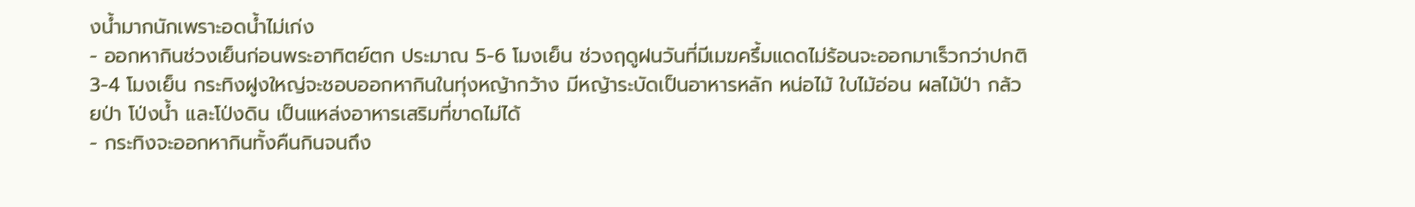งน้ำมากนักเพราะอดน้ำไม่เก่ง
- ออกหากินช่วงเย็นก่อนพระอาทิตย์ตก ประมาณ 5-6 โมงเย็น ช่วงฤดูฝนวันที่มีเมฆครึ้มแดดไม่ร้อนจะออกมาเร็วกว่าปกติ 3-4 โมงเย็น กระทิงฝูงใหญ่จะชอบออกหากินในทุ่งหญ้ากว้าง มีหญ้าระบัดเป็นอาหารหลัก หน่อไม้ ใบไม้อ่อน ผลไม้ป่า กล้วยป่า โป่งน้ำ และโป่งดิน เป็นแหล่งอาหารเสริมที่ขาดไม่ได้
- กระทิงจะออกหากินทั้งคืนกินจนถึง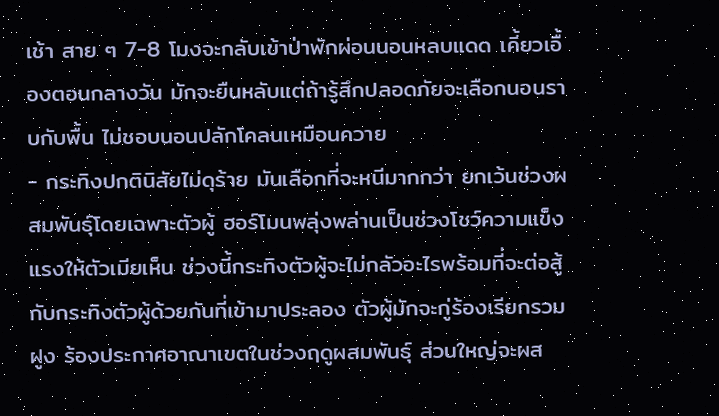เช้า สาย ๆ 7-8 โมงจะกลับเข้าป่าพักผ่อนนอนหลบแดด เคี้ยวเอื้องตอนกลางวัน มักจะยืนหลับแต่ถ้ารู้สึกปลอดภัยจะเลือกนอนราบกับพื้น ไม่ชอบนอนปลักโคลนเหมือนควาย
- กระทิงปกตินิสัยไม่ดุร้าย มันเลือกที่จะหนีมากกว่า ยกเว้นช่วงผสมพันธุ์โดยเฉพาะตัวผู้ ฮอร์โมนพลุ่งพล่านเป็นช่วงโชว์ความแข็งแรงให้ตัวเมียเห็น ช่วงนี้กระทิงตัวผู้จะไม่กลัวอะไรพร้อมที่จะต่อสู้กับกระทิงตัวผู้ด้วยกันที่เข้ามาประลอง ตัวผู้มักจะกู่ร้องเรียกรวมฝูง ร้องประกาศอาณาเขตในช่วงฤดูผสมพันธ์ุ ส่วนใหญ่จะผส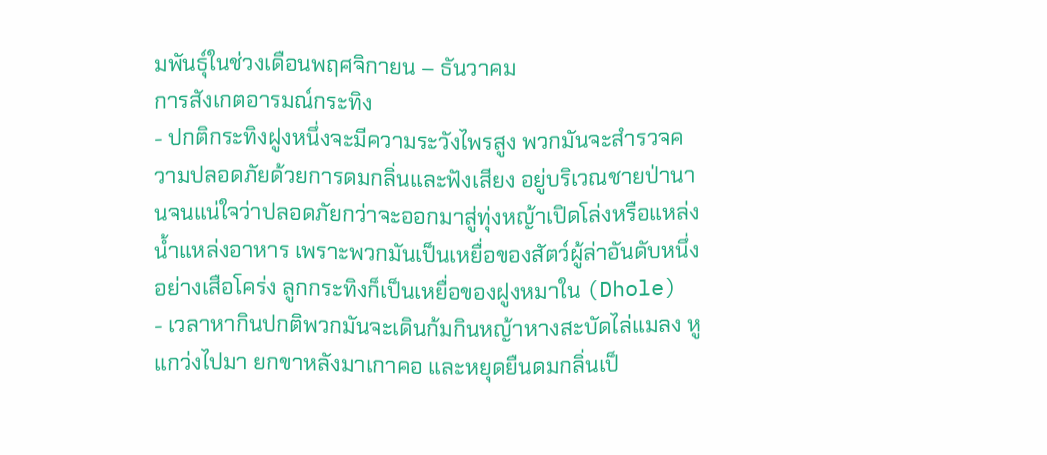มพันธุ์ในช่วงเดือนพฤศจิกายน – ธันวาคม
การสังเกตอารมณ์กระทิง
- ปกติกระทิงฝูงหนึ่งจะมีความระวังไพรสูง พวกมันจะสำรวจความปลอดภัยด้วยการดมกลิ่นและฟังเสียง อยู่บริเวณชายป่านานจนแน่ใจว่าปลอดภัยกว่าจะออกมาสู่ทุ่งหญ้าเปิดโล่งหรือแหล่งน้ำแหล่งอาหาร เพราะพวกมันเป็นเหยื่อของสัตว์ผู้ล่าอันดับหนึ่ง อย่างเสือโคร่ง ลูกกระทิงก็เป็นเหยื่อของฝูงหมาใน (Dhole)
- เวลาหากินปกติพวกมันจะเดินก้มกินหญ้าหางสะบัดไล่แมลง หูแกว่งไปมา ยกขาหลังมาเกาคอ และหยุดยืนดมกลิ่นเป็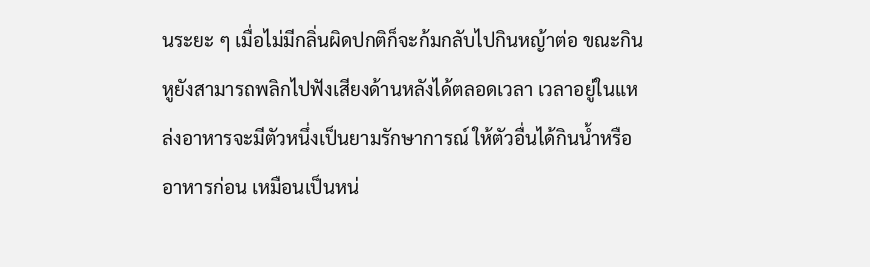นระยะ ๆ เมื่อไม่มีกลิ่นผิดปกติก็จะก้มกลับไปกินหญ้าต่อ ขณะกินหูยังสามารถพลิกไปฟังเสียงด้านหลังได้ตลอดเวลา เวลาอยู่ในแหล่งอาหารจะมีตัวหนึ่งเป็นยามรักษาการณ์ ให้ตัวอื่นได้กินน้ำหรืออาหารก่อน เหมือนเป็นหน่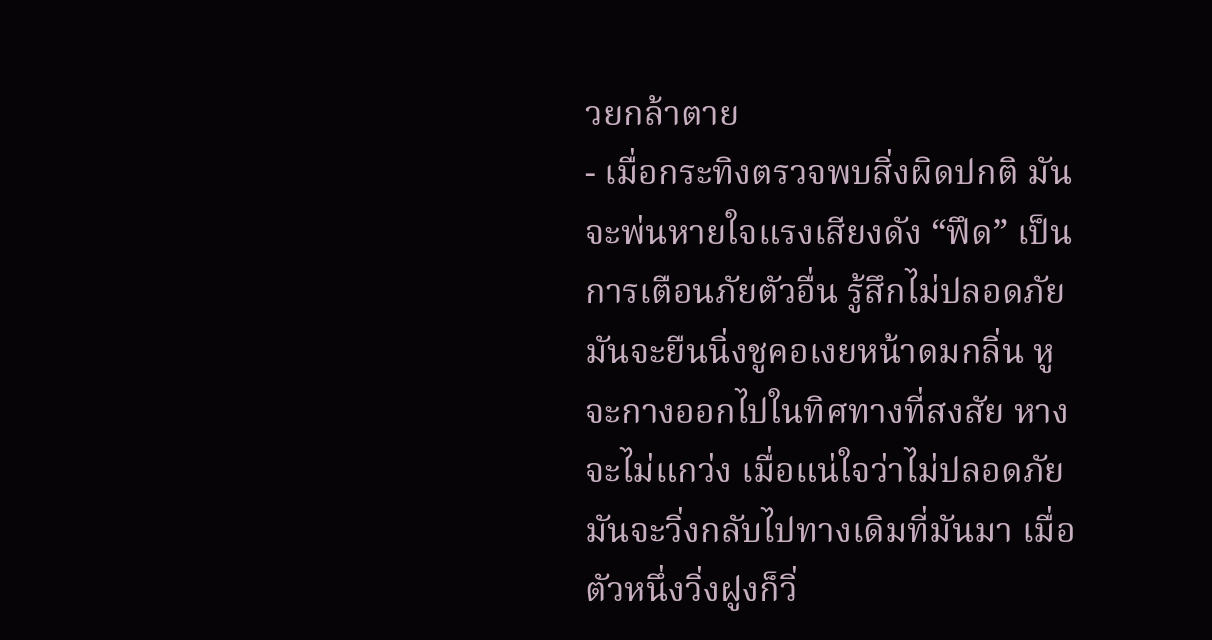วยกล้าตาย
- เมื่อกระทิงตรวจพบสิ่งผิดปกติ มันจะพ่นหายใจแรงเสียงดัง “ฟึด” เป็นการเตือนภัยตัวอื่น รู้สึกไม่ปลอดภัยมันจะยืนนิ่งชูคอเงยหน้าดมกลิ่น หูจะกางออกไปในทิศทางที่สงสัย หางจะไม่แกว่ง เมื่อแน่ใจว่าไม่ปลอดภัยมันจะวิ่งกลับไปทางเดิมที่มันมา เมื่อตัวหนึ่งวิ่งฝูงก็วิ่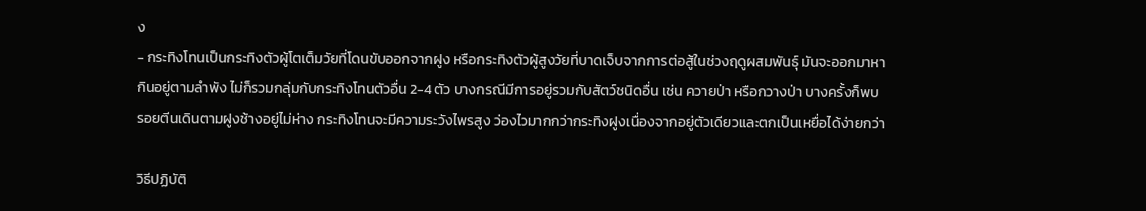ง
- กระทิงโทนเป็นกระทิงตัวผู้โตเต็มวัยที่โดนขับออกจากฝูง หรือกระทิงตัวผู้สูงวัยที่บาดเจ็บจากการต่อสู้ในช่วงฤดูผสมพันธุ์ มันจะออกมาหากินอยู่ตามลำพัง ไม่ก็รวมกลุ่มกับกระทิงโทนตัวอื่น 2-4 ตัว บางกรณีมีการอยู่รวมกับสัตว์ชนิดอื่น เช่น ควายป่า หรือกวางป่า บางครั้งก็พบรอยตีนเดินตามฝูงช้างอยู่ไม่ห่าง กระทิงโทนจะมีความระวังไพรสูง ว่องไวมากกว่ากระทิงฝูงเนื่องจากอยู่ตัวเดียวและตกเป็นเหยื่อได้ง่ายกว่า

วิธีปฏิบัติ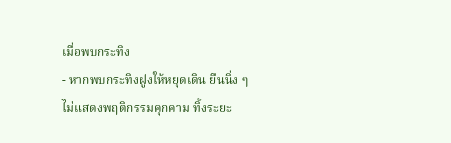เมื่อพบกระทิง
- หากพบกระทิงฝูงให้หยุดเดิน ยืนนิ่ง ๆ ไม่แสดงพฤติกรรมคุกคาม ทิ้งระยะ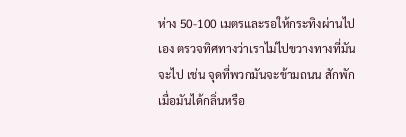ห่าง 50-100 เมตรและรอให้กระทิงผ่านไปเอง ตรวจทิศทางว่าเราไม่ไปขวางทางที่มันจะไป เช่น จุดที่พวกมันจะข้ามถนน สักพักเมื่อมันได้กลิ่นหรือ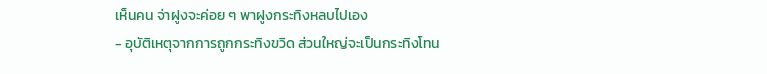เห็นคน จ่าฝูงจะค่อย ๆ พาฝูงกระทิงหลบไปเอง
- อุบัติเหตุจากการถูกกระทิงขวิด ส่วนใหญ่จะเป็นกระทิงโทน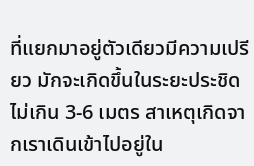ที่แยกมาอยู่ตัวเดียวมีความเปรียว มักจะเกิดขึ้นในระยะประชิดไม่เกิน 3-6 เมตร สาเหตุเกิดจากเราเดินเข้าไปอยู่ใน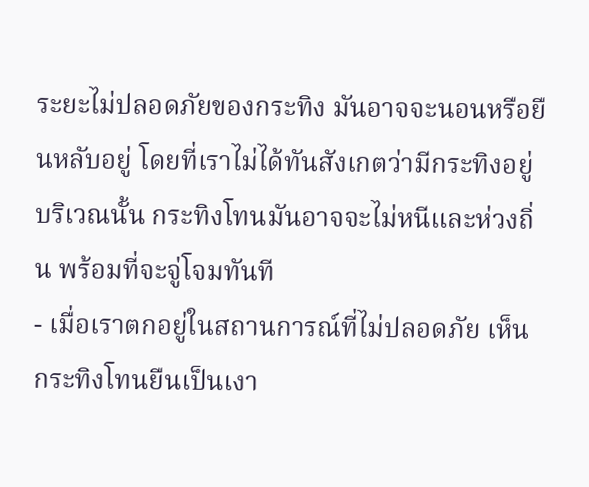ระยะไม่ปลอดภัยของกระทิง มันอาจจะนอนหรือยืนหลับอยู่ โดยที่เราไม่ได้ทันสังเกตว่ามีกระทิงอยู่บริเวณนั้น กระทิงโทนมันอาจจะไม่หนีและห่วงถิ่น พร้อมที่จะจู่โจมทันที
- เมื่อเราตกอยู่ในสถานการณ์ที่ไม่ปลอดภัย เห็นกระทิงโทนยืนเป็นเงา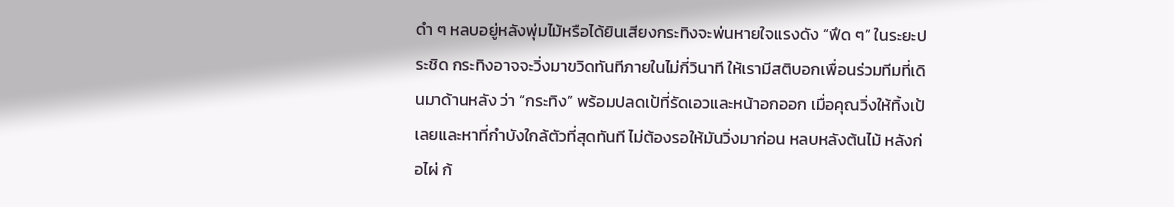ดำ ๆ หลบอยู่หลังพุ่มไม้หรือได้ยินเสียงกระทิงจะพ่นหายใจแรงดัง “ฟึด ๆ” ในระยะประชิด กระทิงอาจจะวิ่งมาขวิดทันทีภายในไม่กี่วินาที ให้เรามีสติบอกเพื่อนร่วมทีมที่เดินมาด้านหลัง ว่า “กระทิง” พร้อมปลดเป้ที่รัดเอวและหน้าอกออก เมื่อคุณวิ่งให้ทิ้งเป้เลยและหาที่กำบังใกล้ตัวที่สุดทันที ไม่ต้องรอให้มันวิ่งมาก่อน หลบหลังต้นไม้ หลังก่อไผ่ ก้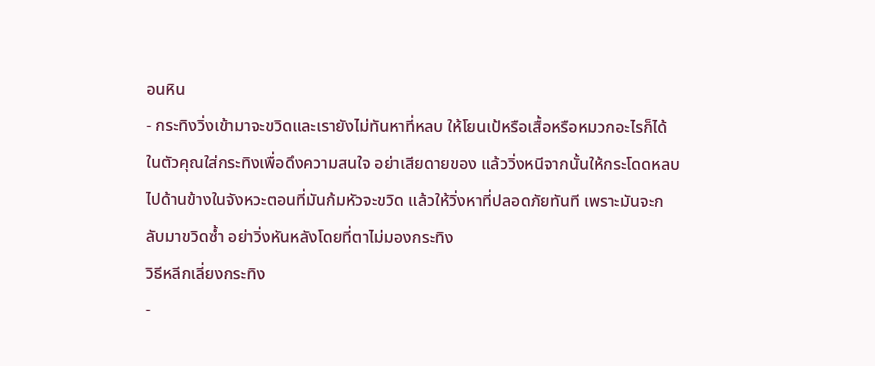อนหิน
- กระทิงวิ่งเข้ามาจะขวิดและเรายังไม่ทันหาที่หลบ ให้โยนเป้หรือเสื้อหรือหมวกอะไรก็ได้ในตัวคุณใส่กระทิงเพื่อดึงความสนใจ อย่าเสียดายของ แล้ววิ่งหนีจากนั้นให้กระโดดหลบไปด้านข้างในจังหวะตอนที่มันก้มหัวจะขวิด แล้วให้วิ่งหาที่ปลอดภัยทันที เพราะมันจะกลับมาขวิดซ้ำ อย่าวิ่งหันหลังโดยที่ตาไม่มองกระทิง
วิธีหลีกเลี่ยงกระทิง
-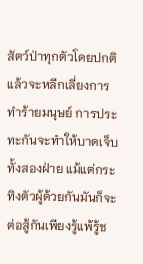สัตว์ป่าทุกตัวโดยปกติแล้วจะหลีกเลี่ยงการทำร้ายมนุษย์ การประทะกันจะทำให้บาดเจ็บทั้งสองฝ่าย แม้แต่กระทิงตัวผู้ด้วยกันมันก็จะต่อสู้กันเพียงรู้แพ้รู้ช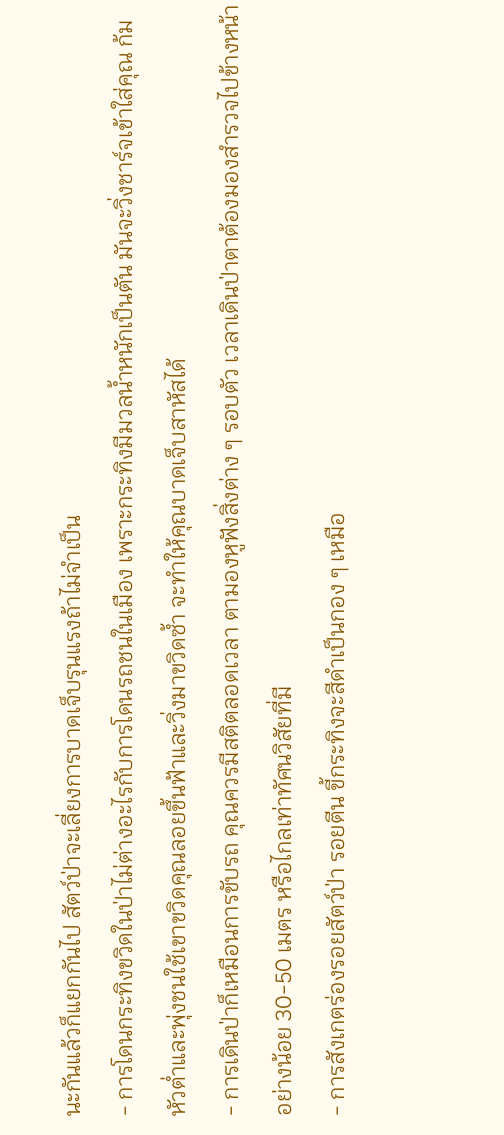นะกันแล้วก็แยกกันไป สัตว์ป่าจะเลี่ยงการบาดเจ็บรุนแรงถ้าไม่จำเป็น
- การโดนกระทิงขวิดในป่าไม่ต่างอะไรกับการโดนรถชนในเมือง เพราะกระทิงมีมวลน้ำหนักเป็นตัน มันจะวิ่งชาร์จเข้าใส่คุณ ก้มหัวต่ำและพุ่งชนใช้เขาขวิดคุณลอยขึ้นฟ้าและวิ่งมาขวิดซ้ำ จะทำให้คุณบาดเจ็บสาหัสได้
- การเดินป่าก็เหมือนการขับรถ คุณควรมีสติตลอดเวลา ตามองหูฟังสิ่งต่าง ๆ รอบตัว เวลาเดินป่าตาต้องมองสำรวจไปข้างหน้าอย่างน้อย 30-50 เมตร หรือไกลเท่าทัศนวิสัยที่มี
- การสังเกตร่องรอยสัตว์ป่า รอยตีน ขี้กระทิงจะสีดำเป็นกอง ๆ เหมือ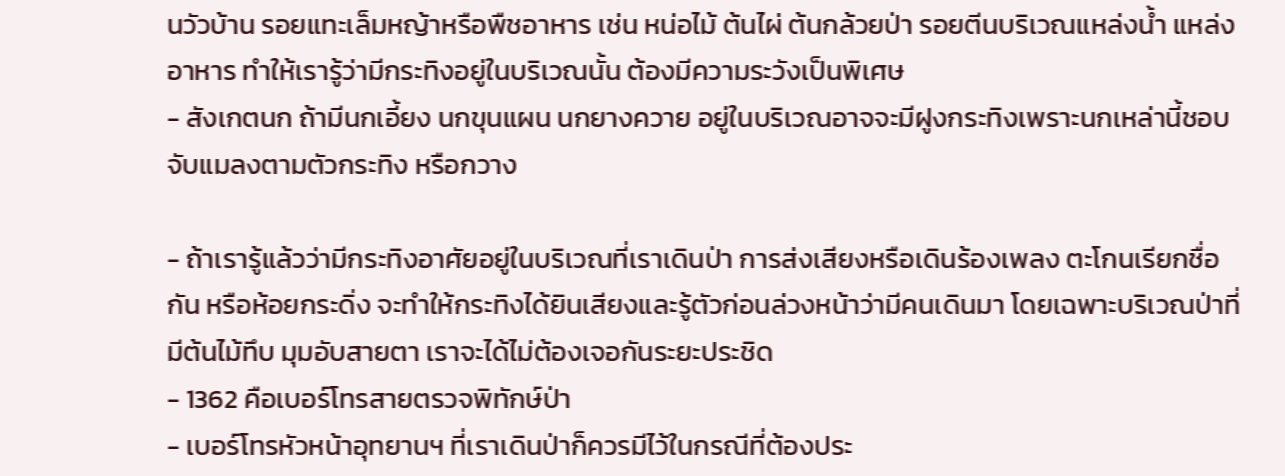นวัวบ้าน รอยแทะเล็มหญ้าหรือพืชอาหาร เช่น หน่อไม้ ต้นไผ่ ต้นกล้วยป่า รอยตีนบริเวณแหล่งน้ำ แหล่งอาหาร ทำให้เรารู้ว่ามีกระทิงอยู่ในบริเวณนั้น ต้องมีความระวังเป็นพิเศษ
- สังเกตนก ถ้ามีนกเอี้ยง นกขุนแผน นกยางควาย อยู่ในบริเวณอาจจะมีฝูงกระทิงเพราะนกเหล่านี้ชอบจับแมลงตามตัวกระทิง หรือกวาง

- ถ้าเรารู้แล้วว่ามีกระทิงอาศัยอยู่ในบริเวณที่เราเดินป่า การส่งเสียงหรือเดินร้องเพลง ตะโกนเรียกชื่อกัน หรือห้อยกระดิ่ง จะทำให้กระทิงได้ยินเสียงและรู้ตัวก่อนล่วงหน้าว่ามีคนเดินมา โดยเฉพาะบริเวณป่าที่มีต้นไม้ทึบ มุมอับสายตา เราจะได้ไม่ต้องเจอกันระยะประชิด
- 1362 คือเบอร์โทรสายตรวจพิทักษ์ป่า
- เบอร์โทรหัวหน้าอุทยานฯ ที่เราเดินป่าก็ควรมีไว้ในกรณีที่ต้องประ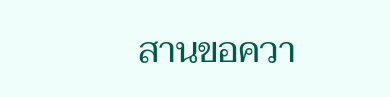สานขอควา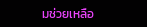มช่วยเหลือ